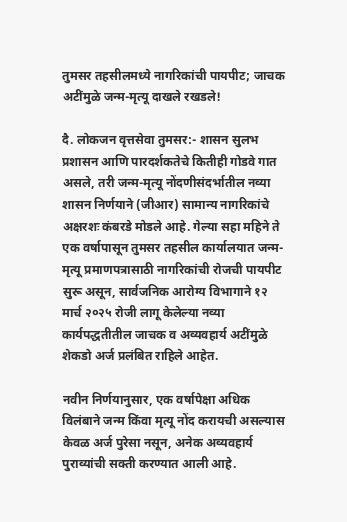तुमसर तहसीलमध्ये नागरिकांची पायपीट; जाचक अटींमुळे जन्म-मृत्यू दाखले रखडले!

दै. लोकजन वृत्तसेवा तुमसर:- शासन सुलभ प्रशासन आणि पारदर्शकतेचे कितीही गोडवे गात असले, तरी जन्म-मृत्यू नोंदणीसंदर्भातील नव्या शासन निर्णयाने (जीआर) सामान्य नागरिकांचे अक्षरशः कंबरडे मोडले आहे. गेल्या सहा महिने ते एक वर्षापासून तुमसर तहसील कार्यालयात जन्म-मृत्यू प्रमाणपत्रासाठी नागरिकांची रोजची पायपीट सुरू असून, सार्वजनिक आरोग्य विभागाने १२ मार्च २०२५ रोजी लागू केलेल्या नव्या कार्यपद्धतीतील जाचक व अव्यवहार्य अटींमुळे शेकडो अर्ज प्रलंबित राहिले आहेत.

नवीन निर्णयानुसार, एक वर्षापेक्षा अधिक विलंबाने जन्म किंवा मृत्यू नोंद करायची असल्यास केवळ अर्ज पुरेसा नसून, अनेक अव्यवहार्य पुराव्यांची सक्ती करण्यात आली आहे.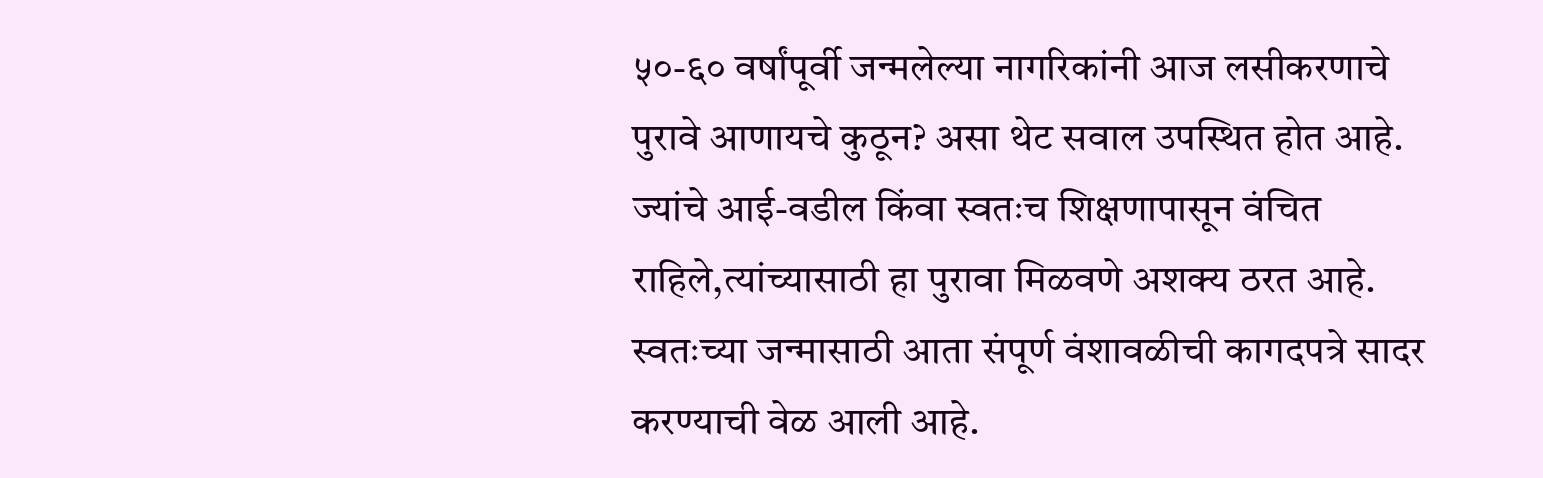५०-६० वर्षांपूर्वी जन्मलेल्या नागरिकांनी आज लसीकरणाचे पुरावे आणायचे कुठून? असा थेट सवाल उपस्थित होत आहे. ज्यांचे आई-वडील किंवा स्वतःच शिक्षणापासून वंचित राहिले,त्यांच्यासाठी हा पुरावा मिळवणे अशक्य ठरत आहे. स्वतःच्या जन्मासाठी आता संपूर्ण वंशावळीची कागदपत्रे सादर करण्याची वेळ आली आहे.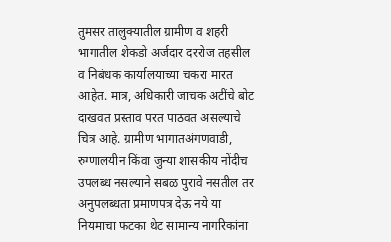तुमसर तालुक्यातील ग्रामीण व शहरी भागातील शेकडो अर्जदार दररोज तहसील व निबंधक कार्यालयाच्या चकरा मारत आहेत. मात्र, अधिकारी जाचक अटींचे बोट दाखवत प्रस्ताव परत पाठवत असल्याचे चित्र आहे. ग्रामीण भागातअंगणवाडी, रुग्णालयीन किंवा जुन्या शासकीय नोंदीच उपलब्ध नसल्याने सबळ पुरावे नसतील तर अनुपलब्धता प्रमाणपत्र देऊ नये या नियमाचा फटका थेट सामान्य नागरिकांना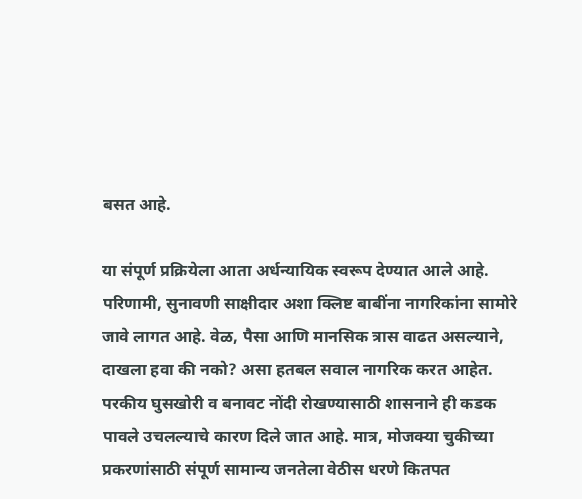बसत आहे.

या संपूर्ण प्रक्रियेला आता अर्धन्यायिक स्वरूप देण्यात आले आहे. परिणामी, सुनावणी साक्षीदार अशा क्लिष्ट बाबींना नागरिकांना सामोरे जावे लागत आहे. वेळ, पैसा आणि मानसिक त्रास वाढत असल्याने, दाखला हवा की नको? असा हतबल सवाल नागरिक करत आहेत. परकीय घुसखोरी व बनावट नोंदी रोखण्यासाठी शासनाने ही कडक पावले उचलल्याचे कारण दिले जात आहे. मात्र, मोजक्या चुकीच्या प्रकरणांसाठी संपूर्ण सामान्य जनतेला वेठीस धरणे कितपत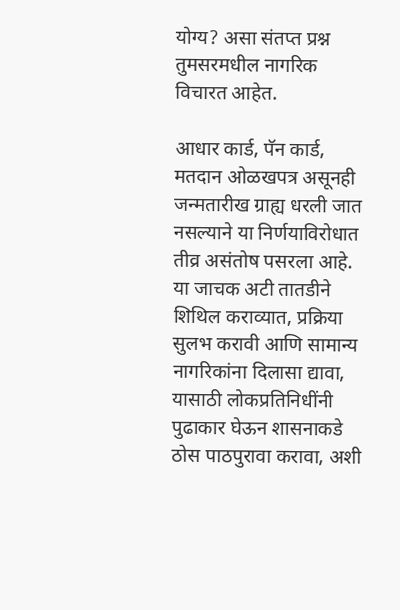योग्य? असा संतप्त प्रश्न तुमसरमधील नागरिक विचारत आहेत.

आधार कार्ड, पॅन कार्ड, मतदान ओळखपत्र असूनही जन्मतारीख ग्राह्य धरली जात नसल्याने या निर्णयाविरोधात तीव्र असंतोष पसरला आहे. या जाचक अटी तातडीने शिथिल कराव्यात, प्रक्रिया सुलभ करावी आणि सामान्य नागरिकांना दिलासा द्यावा, यासाठी लोकप्रतिनिधींनी पुढाकार घेऊन शासनाकडे ठोस पाठपुरावा करावा, अशी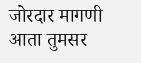जोरदार मागणी आता तुमसर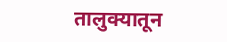तालुक्यातून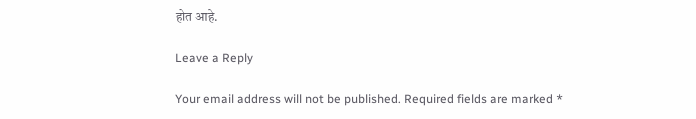होत आहे.

Leave a Reply

Your email address will not be published. Required fields are marked *